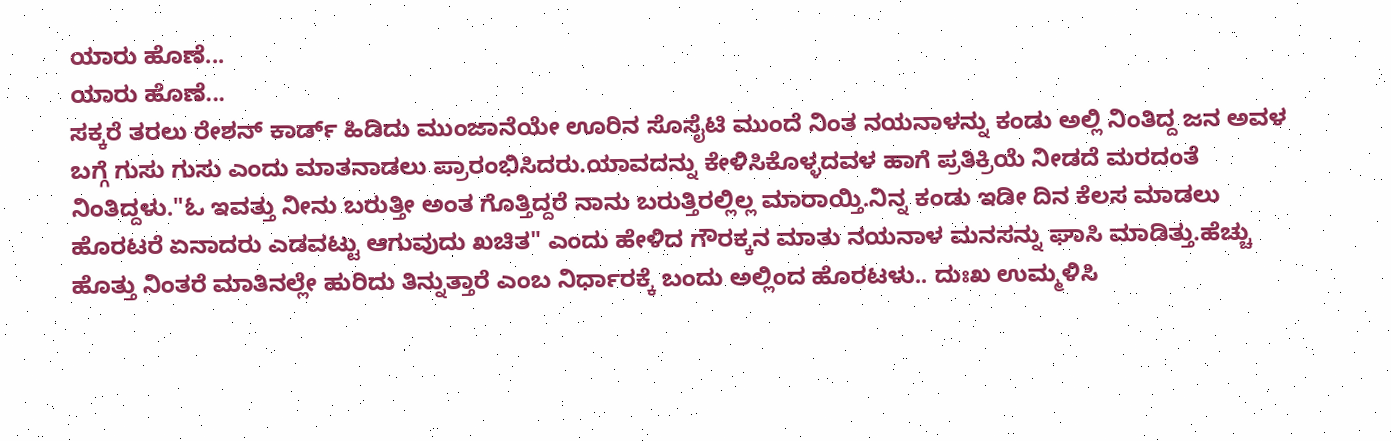ಯಾರು ಹೊಣೆ...
ಯಾರು ಹೊಣೆ...
ಸಕ್ಕರೆ ತರಲು ರೇಶನ್ ಕಾರ್ಡ್ ಹಿಡಿದು ಮುಂಜಾನೆಯೇ ಊರಿನ ಸೊಸೈಟಿ ಮುಂದೆ ನಿಂತ ನಯನಾಳನ್ನು ಕಂಡು ಅಲ್ಲಿ ನಿಂತಿದ್ದ ಜನ ಅವಳ ಬಗ್ಗೆ ಗುಸು ಗುಸು ಎಂದು ಮಾತನಾಡಲು ಪ್ರಾರಂಭಿಸಿದರು.ಯಾವದನ್ನು ಕೇಳಿಸಿಕೊಳ್ಳದವಳ ಹಾಗೆ ಪ್ರತಿಕ್ರಿಯೆ ನೀಡದೆ ಮರದಂತೆ ನಿಂತಿದ್ದಳು."ಓ ಇವತ್ತು ನೀನು ಬರುತ್ತೀ ಅಂತ ಗೊತ್ತಿದ್ದರೆ ನಾನು ಬರುತ್ತಿರಲ್ಲಿಲ್ಲ ಮಾರಾಯ್ತಿ.ನಿನ್ನ ಕಂಡು ಇಡೀ ದಿನ ಕೆಲಸ ಮಾಡಲು ಹೊರಟರೆ ಏನಾದರು ಎಡವಟ್ಟು ಆಗುವುದು ಖಚಿತ" ಎಂದು ಹೇಳಿದ ಗೌರಕ್ಕನ ಮಾತು ನಯನಾಳ ಮನಸನ್ನು ಘಾಸಿ ಮಾಡಿತ್ತು.ಹೆಚ್ಚು ಹೊತ್ತು ನಿಂತರೆ ಮಾತಿನಲ್ಲೇ ಹುರಿದು ತಿನ್ನುತ್ತಾರೆ ಎಂಬ ನಿರ್ಧಾರಕ್ಕೆ ಬಂದು ಅಲ್ಲಿಂದ ಹೊರಟಳು.. ದುಃಖ ಉಮ್ಮಳಿಸಿ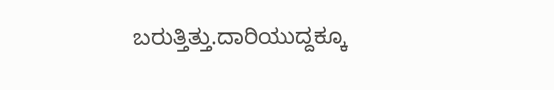ಬರುತ್ತಿತ್ತು.ದಾರಿಯುದ್ದಕ್ಕೂ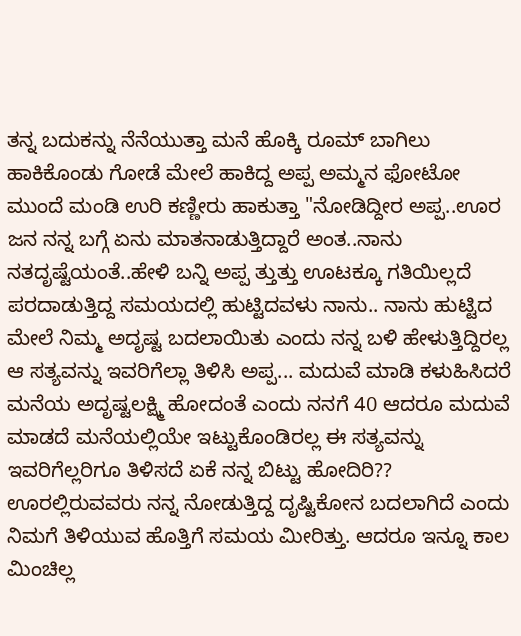ತನ್ನ ಬದುಕನ್ನು ನೆನೆಯುತ್ತಾ ಮನೆ ಹೊಕ್ಕಿ ರೂಮ್ ಬಾಗಿಲು ಹಾಕಿಕೊಂಡು ಗೋಡೆ ಮೇಲೆ ಹಾಕಿದ್ದ ಅಪ್ಪ ಅಮ್ಮನ ಫೋಟೋ ಮುಂದೆ ಮಂಡಿ ಉರಿ ಕಣ್ಣೀರು ಹಾಕುತ್ತಾ "ನೋಡಿದ್ದೀರ ಅಪ್ಪ..ಊರ ಜನ ನನ್ನ ಬಗ್ಗೆ ಏನು ಮಾತನಾಡುತ್ತಿದ್ದಾರೆ ಅಂತ..ನಾನು ನತದೃಷ್ಟೆಯಂತೆ..ಹೇಳಿ ಬನ್ನಿ ಅಪ್ಪ ತ್ತುತ್ತು ಊಟಕ್ಕೂ ಗತಿಯಿಲ್ಲದೆ ಪರದಾಡುತ್ತಿದ್ದ ಸಮಯದಲ್ಲಿ ಹುಟ್ಟಿದವಳು ನಾನು.. ನಾನು ಹುಟ್ಟಿದ ಮೇಲೆ ನಿಮ್ಮ ಅದೃಷ್ಟ ಬದಲಾಯಿತು ಎಂದು ನನ್ನ ಬಳಿ ಹೇಳುತ್ತಿದ್ದಿರಲ್ಲ ಆ ಸತ್ಯವನ್ನು ಇವರಿಗೆಲ್ಲಾ ತಿಳಿಸಿ ಅಪ್ಪ... ಮದುವೆ ಮಾಡಿ ಕಳುಹಿಸಿದರೆ ಮನೆಯ ಅದೃಷ್ಟಲಕ್ಷ್ಮಿ ಹೋದಂತೆ ಎಂದು ನನಗೆ 40 ಆದರೂ ಮದುವೆ ಮಾಡದೆ ಮನೆಯಲ್ಲಿಯೇ ಇಟ್ಟುಕೊಂಡಿರಲ್ಲ ಈ ಸತ್ಯವನ್ನು ಇವರಿಗೆಲ್ಲರಿಗೂ ತಿಳಿಸದೆ ಏಕೆ ನನ್ನ ಬಿಟ್ಟು ಹೋದಿರಿ??
ಊರಲ್ಲಿರುವವರು ನನ್ನ ನೋಡುತ್ತಿದ್ದ ದೃಷ್ಟಿಕೋನ ಬದಲಾಗಿದೆ ಎಂದು ನಿಮಗೆ ತಿಳಿಯುವ ಹೊತ್ತಿಗೆ ಸಮಯ ಮೀರಿತ್ತು. ಆದರೂ ಇನ್ನೂ ಕಾಲ ಮಿಂಚಿಲ್ಲ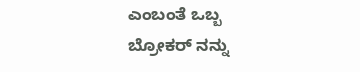ಎಂಬಂತೆ ಒಬ್ಬ ಬ್ರೋಕರ್ ನನ್ನು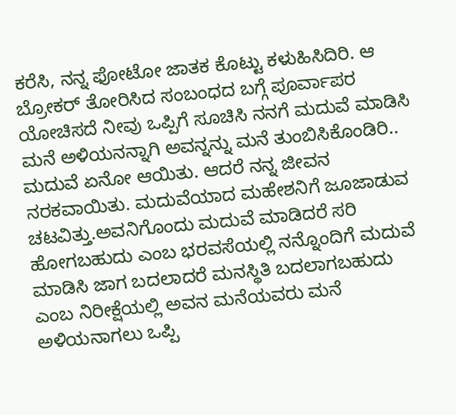ಕರೆಸಿ, ನನ್ನ ಫೋಟೋ ಜಾತಕ ಕೊಟ್ಟು ಕಳುಹಿಸಿದಿರಿ. ಆ ಬ್ರೋಕರ್ ತೋರಿಸಿದ ಸಂಬಂಧದ ಬಗ್ಗೆ ಪೂರ್ವಾಪರ ಯೋಚಿಸದೆ ನೀವು ಒಪ್ಪಿಗೆ ಸೂಚಿಸಿ ನನಗೆ ಮದುವೆ ಮಾಡಿಸಿ ಮನೆ ಅಳಿಯನನ್ನಾಗಿ ಅವನ್ನನ್ನು ಮನೆ ತುಂಬಿಸಿಕೊಂಡಿರಿ.. ಮದುವೆ ಏನೋ ಆಯಿತು. ಆದರೆ ನನ್ನ ಜೀವನ ನರಕವಾಯಿತು. ಮದುವೆಯಾದ ಮಹೇಶನಿಗೆ ಜೂಜಾಡುವ ಚಟವಿತ್ತು.ಅವನಿಗೊಂದು ಮದುವೆ ಮಾಡಿದರೆ ಸರಿ ಹೋಗಬಹುದು ಎಂಬ ಭರವಸೆಯಲ್ಲಿ ನನ್ನೊಂದಿಗೆ ಮದುವೆ ಮಾಡಿಸಿ ಜಾಗ ಬದಲಾದರೆ ಮನಸ್ಥಿತಿ ಬದಲಾಗಬಹುದು ಎಂಬ ನಿರೀಕ್ಷೆಯಲ್ಲಿ ಅವನ ಮನೆಯವರು ಮನೆ ಅಳಿಯನಾಗಲು ಒಪ್ಪಿ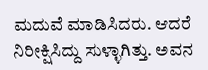ಮದುವೆ ಮಾಡಿಸಿದರು. ಆದರೆ ನಿರೀಕ್ಷಿಸಿದ್ದು ಸುಳ್ಳಾಗಿತ್ತು. ಅವನ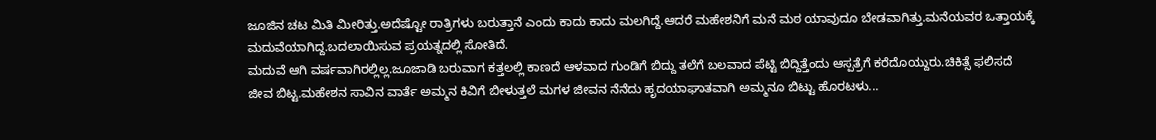ಜೂಜಿನ ಚಟ ಮಿತಿ ಮೀರಿತ್ತು.ಅದೆಷ್ಟೋ ರಾತ್ರಿಗಳು ಬರುತ್ತಾನೆ ಎಂದು ಕಾದು ಕಾದು ಮಲಗಿದ್ದೆ.ಆದರೆ ಮಹೇಶನಿಗೆ ಮನೆ ಮಠ ಯಾವುದೂ ಬೇಡವಾಗಿತ್ತು.ಮನೆಯವರ ಒತ್ತಾಯಕ್ಕೆ ಮದುವೆಯಾಗಿದ್ದ.ಬದಲಾಯಿಸುವ ಪ್ರಯತ್ನದಲ್ಲಿ ಸೋತಿದೆ.
ಮದುವೆ ಆಗಿ ವರ್ಷವಾಗಿರಲ್ಲಿಲ್ಲ.ಜೂಜಾಡಿ ಬರುವಾಗ ಕತ್ತಲಲ್ಲಿ ಕಾಣದೆ ಆಳವಾದ ಗುಂಡಿಗೆ ಬಿದ್ದು ತಲೆಗೆ ಬಲವಾದ ಪೆಟ್ಟಿ ಬಿದ್ದಿತ್ತೆಂದು ಆಸ್ಪತ್ರೆಗೆ ಕರೆದೊಯ್ದುರು.ಚಿಕಿತ್ಸೆ ಫಲಿಸದೆ ಜೀವ ಬಿಟ್ಟ.ಮಹೇಶನ ಸಾವಿನ ವಾರ್ತೆ ಅಮ್ಮನ ಕಿವಿಗೆ ಬೀಳುತ್ತಲೆ ಮಗಳ ಜೀವನ ನೆನೆದು ಹೃದಯಾಘಾತವಾಗಿ ಅಮ್ಮನೂ ಬಿಟ್ಟು ಹೊರಟಳು...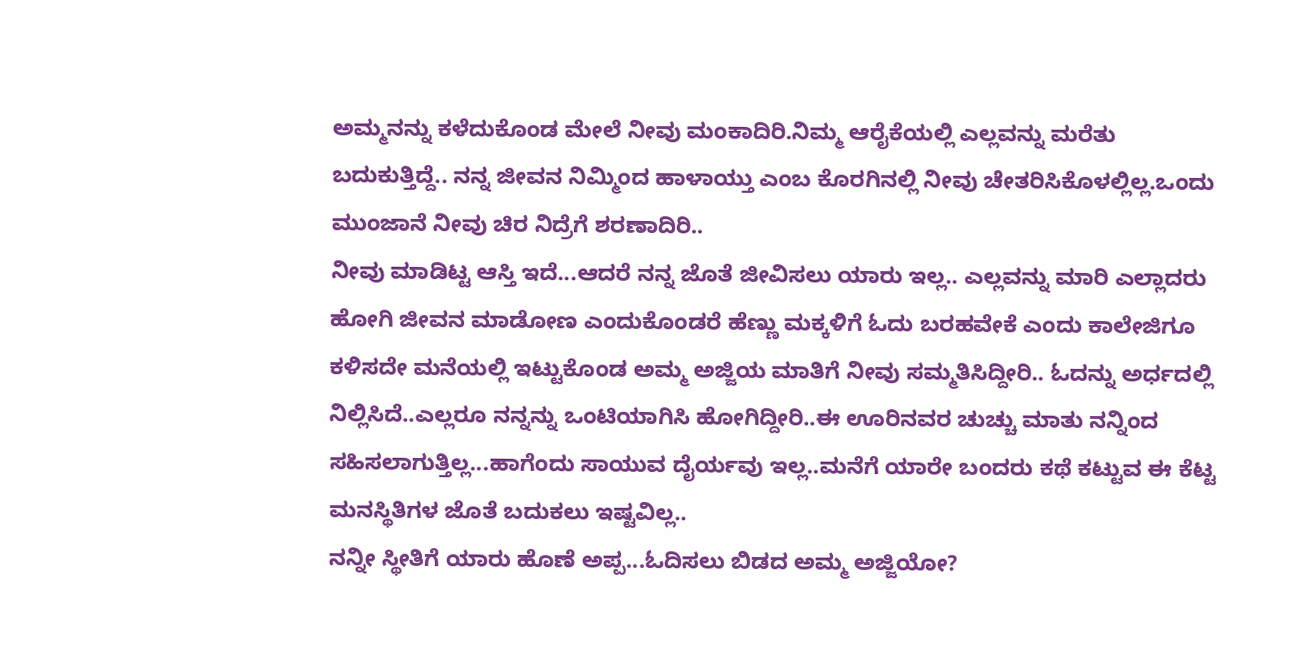ಅಮ್ಮನನ್ನು ಕಳೆದುಕೊಂಡ ಮೇಲೆ ನೀವು ಮಂಕಾದಿರಿ.ನಿಮ್ಮ ಆರೈಕೆಯಲ್ಲಿ ಎಲ್ಲವನ್ನು ಮರೆತು ಬದುಕುತ್ತಿದ್ದೆ.. ನನ್ನ ಜೀವನ ನಿಮ್ಮಿಂದ ಹಾಳಾಯ್ತು ಎಂಬ ಕೊರಗಿನಲ್ಲಿ ನೀವು ಚೇತರಿಸಿಕೊಳಲ್ಲಿಲ್ಲ.ಒಂದು ಮುಂಜಾನೆ ನೀವು ಚಿರ ನಿದ್ರೆಗೆ ಶರಣಾದಿರಿ..
ನೀವು ಮಾಡಿಟ್ಟ ಆಸ್ತಿ ಇದೆ...ಆದರೆ ನನ್ನ ಜೊತೆ ಜೀವಿಸಲು ಯಾರು ಇಲ್ಲ.. ಎಲ್ಲವನ್ನು ಮಾರಿ ಎಲ್ಲಾದರು ಹೋಗಿ ಜೀವನ ಮಾಡೋಣ ಎಂದುಕೊಂಡರೆ ಹೆಣ್ಣು ಮಕ್ಕಳಿಗೆ ಓದು ಬರಹವೇಕೆ ಎಂದು ಕಾಲೇಜಿಗೂ ಕಳಿಸದೇ ಮನೆಯಲ್ಲಿ ಇಟ್ಟುಕೊಂಡ ಅಮ್ಮ ಅಜ್ಜಿಯ ಮಾತಿಗೆ ನೀವು ಸಮ್ಮತಿಸಿದ್ದೀರಿ.. ಓದನ್ನು ಅರ್ಧದಲ್ಲಿ ನಿಲ್ಲಿಸಿದೆ..ಎಲ್ಲರೂ ನನ್ನನ್ನು ಒಂಟಿಯಾಗಿಸಿ ಹೋಗಿದ್ದೀರಿ..ಈ ಊರಿನವರ ಚುಚ್ಚು ಮಾತು ನನ್ನಿಂದ ಸಹಿಸಲಾಗುತ್ತಿಲ್ಲ...ಹಾಗೆಂದು ಸಾಯುವ ದೈರ್ಯವು ಇಲ್ಲ..ಮನೆಗೆ ಯಾರೇ ಬಂದರು ಕಥೆ ಕಟ್ಟುವ ಈ ಕೆಟ್ಟ ಮನಸ್ಥಿತಿಗಳ ಜೊತೆ ಬದುಕಲು ಇಷ್ಟವಿಲ್ಲ..
ನನ್ನೀ ಸ್ಥೀತಿಗೆ ಯಾರು ಹೊಣೆ ಅಪ್ಪ...ಓದಿಸಲು ಬಿಡದ ಅಮ್ಮ ಅಜ್ಜಿಯೋ?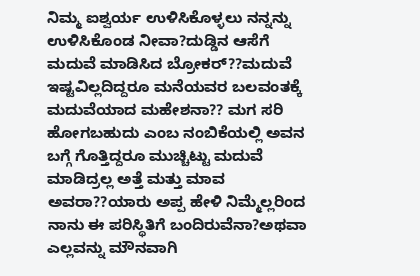ನಿಮ್ಮ ಐಶ್ವರ್ಯ ಉಳಿಸಿಕೊಳ್ಳಲು ನನ್ನನ್ನು ಉಳಿಸಿಕೊಂಡ ನೀವಾ?ದುಡ್ಡಿನ ಆಸೆಗೆ ಮದುವೆ ಮಾಡಿಸಿದ ಬ್ರೋಕರ್??ಮದುವೆ ಇಷ್ಟವಿಲ್ಲದಿದ್ದರೂ ಮನೆಯವರ ಬಲವಂತಕ್ಕೆ ಮದುವೆಯಾದ ಮಹೇಶನಾ?? ಮಗ ಸರಿ ಹೋಗಬಹುದು ಎಂಬ ನಂಬಿಕೆಯಲ್ಲಿ ಅವನ ಬಗ್ಗೆ ಗೊತ್ತಿದ್ದರೂ ಮುಚ್ಚಿಟ್ಟು ಮದುವೆ ಮಾಡಿದ್ರಲ್ಲ ಅತ್ತೆ ಮತ್ತು ಮಾವ ಅವರಾ??ಯಾರು ಅಪ್ಪ ಹೇಳಿ ನಿಮ್ಮೆಲ್ಲರಿಂದ ನಾನು ಈ ಪರಿಸ್ಥಿತಿಗೆ ಬಂದಿರುವೆನಾ?ಅಥವಾ ಎಲ್ಲವನ್ನು ಮೌನವಾಗಿ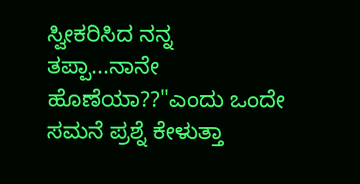ಸ್ವೀಕರಿಸಿದ ನನ್ನ ತಪ್ಪಾ...ನಾನೇ ಹೊಣೆಯಾ??"ಎಂದು ಒಂದೇ ಸಮನೆ ಪ್ರಶ್ನೆ ಕೇಳುತ್ತಾ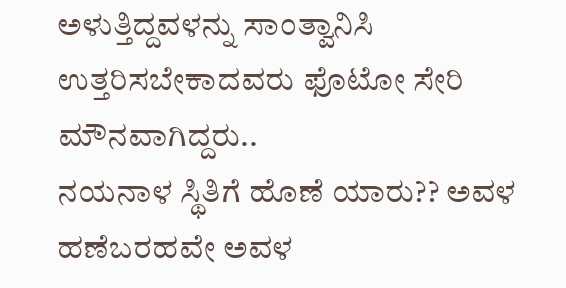ಅಳುತ್ತಿದ್ದವಳನ್ನು ಸಾಂತ್ವಾನಿಸಿ ಉತ್ತರಿಸಬೇಕಾದವರು ಫೊಟೋ ಸೇರಿ ಮೌನವಾಗಿದ್ದರು..
ನಯನಾಳ ಸ್ಥಿತಿಗೆ ಹೊಣೆ ಯಾರು?? ಅವಳ ಹಣೆಬರಹವೇ ಅವಳ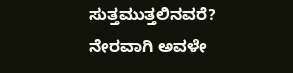ಸುತ್ತಮುತ್ತಲಿನವರೆ? ನೇರವಾಗಿ ಅವಳೇ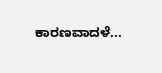ಕಾರಣವಾದಳೆ...